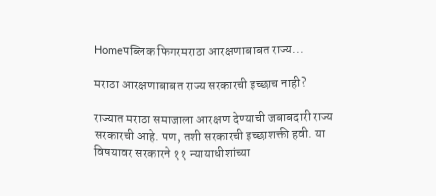Homeपब्लिक फिगरमराठा आरक्षणाबाबत राज्य...

मराठा आरक्षणाबाबत राज्य सरकारची इच्छाच नाही?

राज्यात मराठा समाजाला आरक्षण देण्याची जबाबदारी राज्य सरकारची आहे. पण, तशी सरकारची इच्छाशक्ती हवी. या विषयावर सरकारने ११ न्यायाधीशांच्या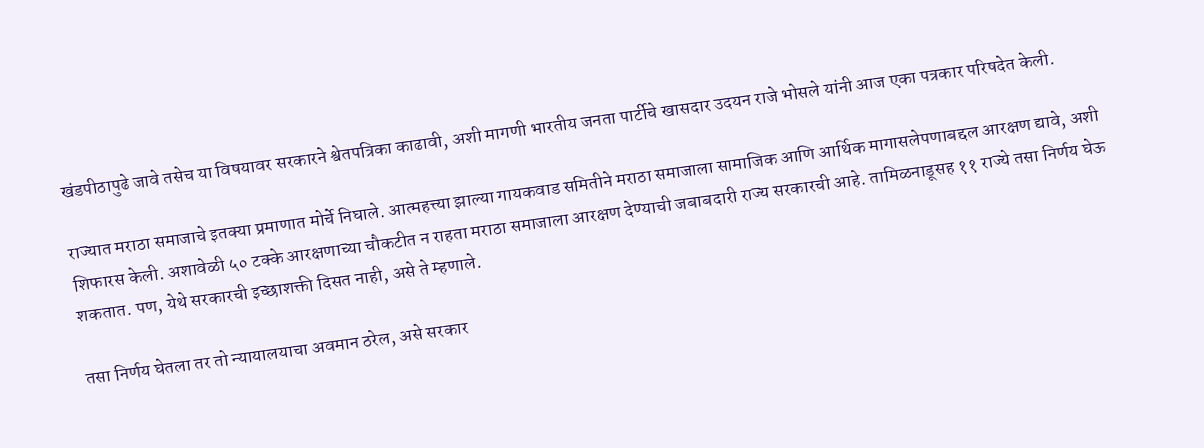खंडपीठापुढे जावे तसेच या विषयावर सरकारने श्वेतपत्रिका काढावी, अशी मागणी भारतीय जनता पार्टीचे खासदार उदयन राजे भोसले यांनी आज एका पत्रकार परिषदेत केली.

राज्यात मराठा समाजाचे इतक्या प्रमाणात मोर्चे निघाले. आत्महत्त्या झाल्या गायकवाड समितीने मराठा समाजाला सामाजिक आणि आर्थिक मागासलेपणाबद्दल आरक्षण द्यावे, अशी शिफारस केली. अशावेळी ५० टक्के आरक्षणाच्या चौकटीत न राहता मराठा समाजाला आरक्षण देण्याची जबाबदारी राज्य सरकारची आहे. तामिळनाडूसह ११ राज्ये तसा निर्णय घेऊ शकतात. पण, येथे सरकारची इच्छाशक्ती दिसत नाही, असे ते म्हणाले.

तसा निर्णय घेतला तर तो न्यायालयाचा अवमान ठरेल, असे सरकार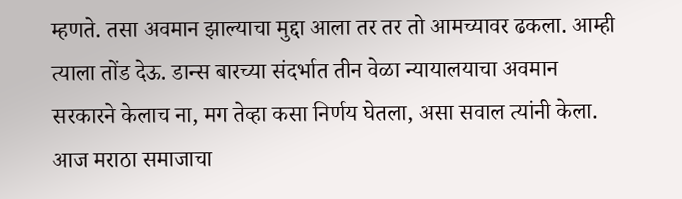म्हणते. तसा अवमान झाल्याचा मुद्दा आला तर तर तो आमच्यावर ढकला. आम्ही त्याला तोंड देऊ. डान्स बारच्या संदर्भात तीन वेळा न्यायालयाचा अवमान सरकारने केलाच ना, मग तेव्हा कसा निर्णय घेतला, असा सवाल त्यांनी केला. आज मराठा समाजाचा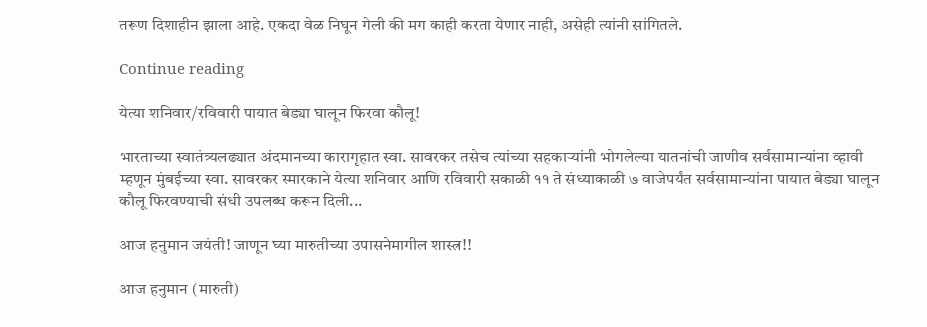तरूण दिशाहीन झाला आहे. एकदा वेळ निघून गेली की मग काही करता येणार नाही, असेही त्यांनी सांगितले.

Continue reading

येत्या शनिवार/रविवारी पायात बेड्या घालून फिरवा कौलू!

भारताच्या स्वातंत्र्यलढ्यात अंदमानच्या कारागृहात स्वा. सावरकर तसेच त्यांच्या सहकाऱ्यांनी भोगलेल्या यातनांची जाणीव सर्वसामान्यांना व्हावी म्हणून मुंबईच्या स्वा. सावरकर स्मारकाने येत्या शनिवार आणि रविवारी सकाळी ११ ते संध्याकाळी ७ वाजेपर्यंत सर्वसामान्यांना पायात बेड्या घालून कौलू फिरवण्याची संधी उपलब्ध करून दिली...

आज हनुमान जयंती! जाणून घ्या मारुतीच्या उपासनेमागील शास्त्र!!

आज हनुमान (मारुती)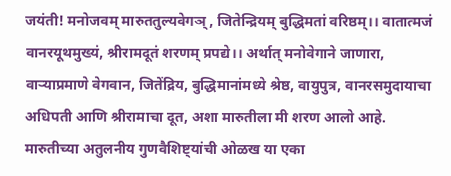जयंती! मनोजवम् मारुततुल्यवेगञ्, जितेन्द्रियम् बुद्धिमतां वरिष्ठम्।। वातात्मजं वानरयूथमुख्यं, श्रीरामदूतं शरणम् प्रपद्ये।। अर्थात् मनोवेगाने जाणारा, वाऱ्याप्रमाणे वेगवान, जितेंद्रिय, बुद्धिमानांमध्ये श्रेष्ठ, वायुपुत्र, वानरसमुदायाचा अधिपती आणि श्रीरामाचा दूत, अशा मारुतीला मी शरण आलो आहे. मारुतीच्या अतुलनीय गुणवैशिष्ट्यांची ओळख या एका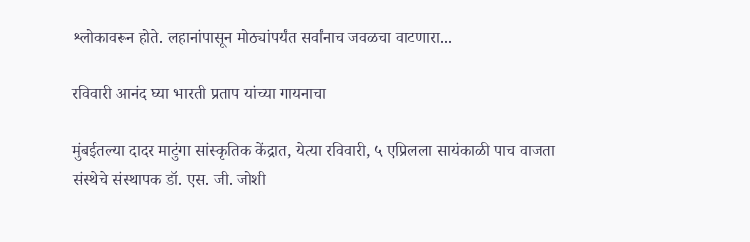श्लोकावरून होते. लहानांपासून मोठ्यांपर्यंत सर्वांनाच जवळचा वाटणारा...

रविवारी आनंद घ्या भारती प्रताप यांच्या गायनाचा

मुंबईतल्या दादर माटुंगा सांस्कृतिक केंद्रात, येत्या रविवारी, ५ एप्रिलला सायंकाळी पाच वाजता संस्थेचे संस्थापक डॉ. एस. जी. जोशी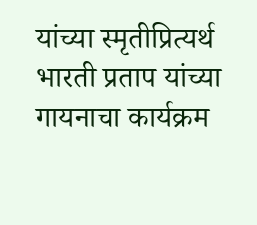यांच्या स्मृतीप्रित्यर्थ भारती प्रताप यांच्या गायनाचा कार्यक्रम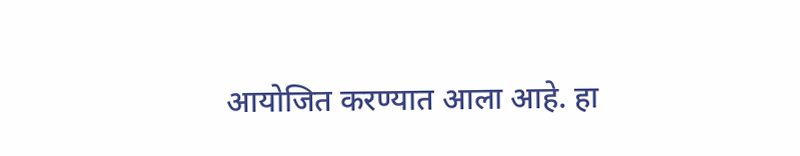आयोजित करण्यात आला आहे. हा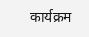कार्यक्रम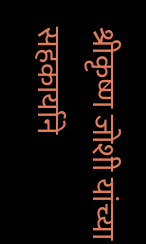श्रीकृष्ण जोशी यांच्या सहकार्याने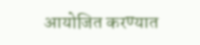आयोजित करण्यात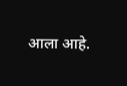आला आहे.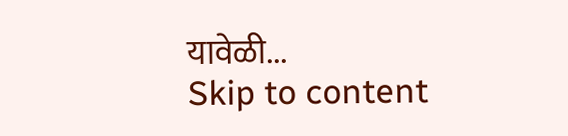यावेळी...
Skip to content